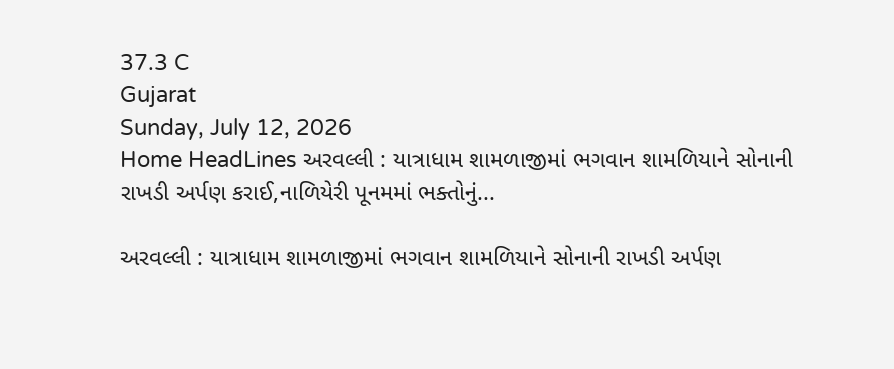37.3 C
Gujarat
Sunday, July 12, 2026
Home HeadLines અરવલ્લી : યાત્રાધામ શામળાજીમાં ભગવાન શામળિયાને સોનાની રાખડી અર્પણ કરાઈ,નાળિયેરી પૂનમમાં ભક્તોનું...

અરવલ્લી : યાત્રાધામ શામળાજીમાં ભગવાન શામળિયાને સોનાની રાખડી અર્પણ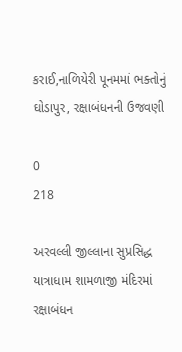કરાઈ,નાળિયેરી પૂનમમાં ભક્તોનું ઘોડાપુર, રક્ષાબંધનની ઉજવણી

0
218

અરવલ્લી જીલ્લાના સુપ્રસિદ્ધ યાત્રાધામ શામળાજી મંદિરમાં રક્ષાબંધન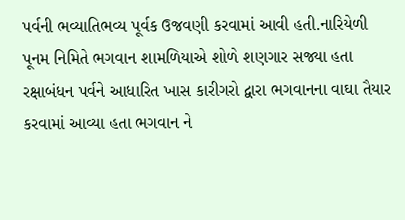પર્વની ભવ્યાતિભવ્ય પૂર્વક ઉજવણી કરવામાં આવી હતી.નારિયેળી પૂનમ નિમિતે ભગવાન શામળિયાએ શોળે શણગાર સજ્યા હતા રક્ષાબંધન પર્વને આધારિત ખાસ કારીગરો દ્વારા ભગવાનના વાઘા તૈયાર કરવામાં આવ્યા હતા ભગવાન ને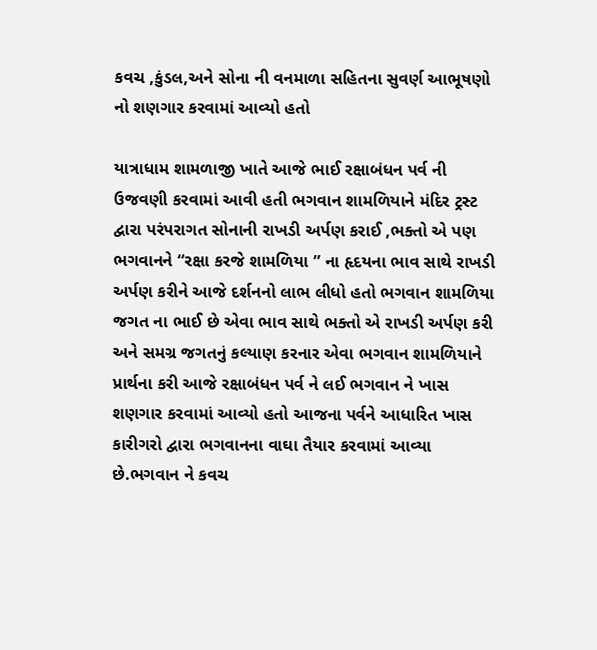કવચ ,કુંડલ,અને સોના ની વનમાળા સહિતના સુવર્ણ આભૂષણો નો શણગાર કરવામાં આવ્યો હતો

યાત્રાધામ શામળાજી ખાતે આજે ભાઈ રક્ષાબંધન પર્વ ની ઉજવણી કરવામાં આવી હતી ભગવાન શામળિયાને મંદિર ટ્રસ્ટ દ્વારા પરંપરાગત સોનાની રાખડી અર્પણ કરાઈ ,ભક્તો એ પણ ભગવાનને “રક્ષા કરજે શામળિયા ” ના હૃદયના ભાવ સાથે રાખડી અર્પણ કરીને આજે દર્શનનો લાભ લીધો હતો ભગવાન શામળિયા જગત ના ભાઈ છે એવા ભાવ સાથે ભક્તો એ રાખડી અર્પણ કરી અને સમગ્ર જગતનું કલ્યાણ કરનાર એવા ભગવાન શામળિયાને પ્રાર્થના કરી આજે રક્ષાબંધન પર્વ ને લઈ ભગવાન ને ખાસ શણગાર કરવામાં આવ્યો હતો આજના પર્વને આધારિત ખાસ કારીગરો દ્વારા ભગવાનના વાઘા તૈયાર કરવામાં આવ્યા છે.ભગવાન ને કવચ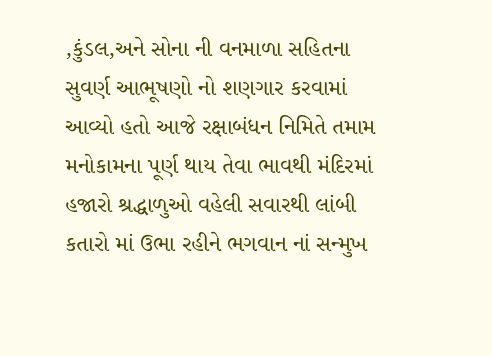,કુંડલ,અને સોના ની વનમાળા સહિતના સુવર્ણ આભૂષણો નો શણગાર કરવામાં આવ્યો હતો આજે રક્ષાબંધન નિમિતે તમામ મનોકામના પૂર્ણ થાય તેવા ભાવથી મંદિરમાં હજારો શ્રદ્ધાળુઓ વહેલી સવારથી લાંબી કતારો માં ઉભા રહીને ભગવાન નાં સન્મુખ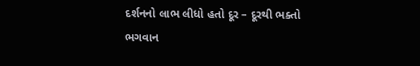દર્શનનો લાભ લીધો હતો દૂર – દૂરથી ભક્તો ભગવાન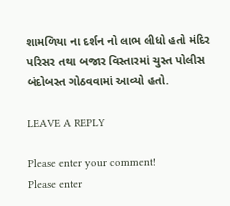શામળિયા ના દર્શન નો લાભ ‌લીધો હતો મંદિર પરિસર તથા બજાર વિસ્તારમાં ચુસ્ત પોલીસ બંદોબસ્ત ગોઠવવામાં આવ્યો હતો.

LEAVE A REPLY

Please enter your comment!
Please enter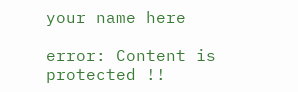your name here

error: Content is protected !!